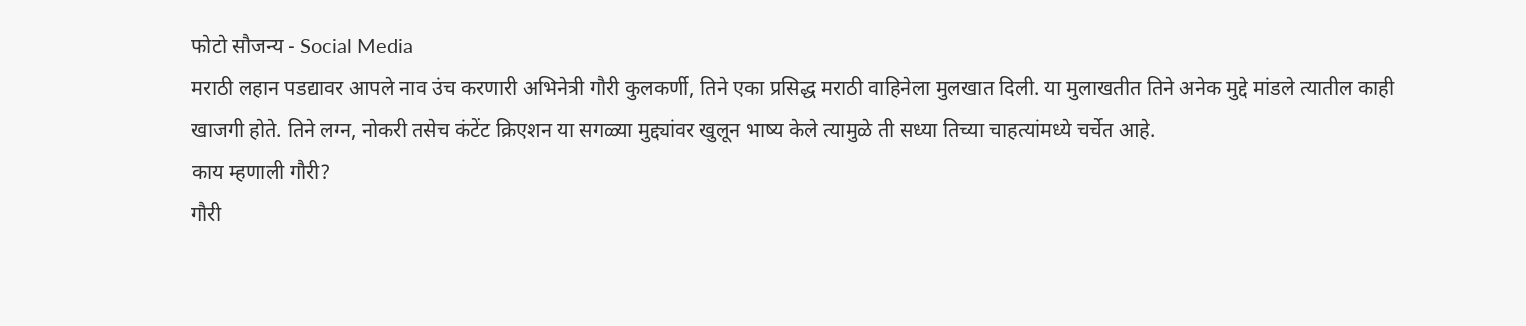फोटो सौजन्य - Social Media
मराठी लहान पडद्यावर आपले नाव उंच करणारी अभिनेत्री गौरी कुलकर्णी, तिने एका प्रसिद्ध मराठी वाहिनेला मुलखात दिली. या मुलाखतीत तिने अनेक मुद्दे मांडले त्यातील काही खाजगी होते. तिने लग्न, नोकरी तसेच कंटेंट क्रिएशन या सगळ्या मुद्द्यांवर खुलून भाष्य केले त्यामुळे ती सध्या तिच्या चाहत्यांमध्ये चर्चेत आहे.
काय म्हणाली गौरी?
गौरी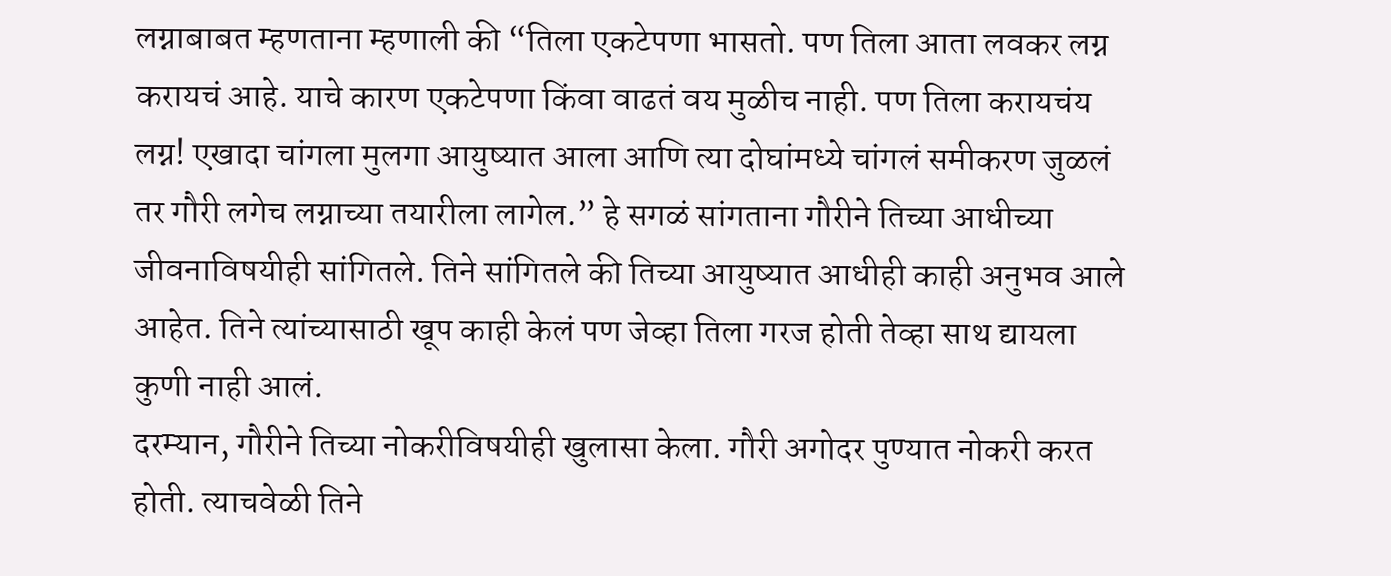लग्नाबाबत म्हणताना म्हणाली की “तिला एकटेपणा भासतो. पण तिला आता लवकर लग्न करायचं आहे. याचे कारण एकटेपणा किंवा वाढतं वय मुळीच नाही. पण तिला करायचंय लग्न! एखादा चांगला मुलगा आयुष्यात आला आणि त्या दोघांमध्ये चांगलं समीकरण जुळलं तर गौरी लगेच लग्नाच्या तयारीला लागेल.” हे सगळं सांगताना गौरीने तिच्या आधीच्या जीवनाविषयीही सांगितले. तिने सांगितले की तिच्या आयुष्यात आधीही काही अनुभव आले आहेत. तिने त्यांच्यासाठी खूप काही केलं पण जेव्हा तिला गरज होती तेव्हा साथ द्यायला कुणी नाही आलं.
दरम्यान, गौरीने तिच्या नोकरीविषयीही खुलासा केला. गौरी अगोदर पुण्यात नोकरी करत होती. त्याचवेळी तिने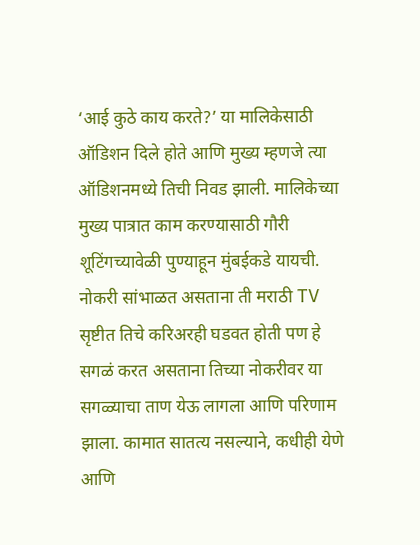‘आई कुठे काय करते?’ या मालिकेसाठी ऑडिशन दिले होते आणि मुख्य म्हणजे त्या ऑडिशनमध्ये तिची निवड झाली. मालिकेच्या मुख्य पात्रात काम करण्यासाठी गौरी शूटिंगच्यावेळी पुण्याहून मुंबईकडे यायची. नोकरी सांभाळत असताना ती मराठी TV सृष्टीत तिचे करिअरही घडवत होती पण हे सगळं करत असताना तिच्या नोकरीवर या सगळ्याचा ताण येऊ लागला आणि परिणाम झाला. कामात सातत्य नसल्याने, कधीही येणे आणि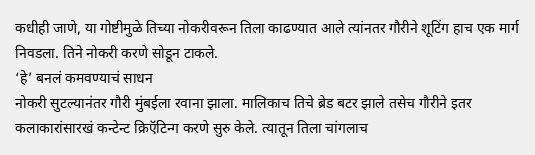कधीही जाणे, या गोष्टीमुळे तिच्या नोकरीवरून तिला काढण्यात आले त्यांनतर गौरीने शूटिंग हाच एक मार्ग निवडला. तिने नोकरी करणे सोडून टाकले.
‘हे’ बनलं कमवण्याचं साधन
नोकरी सुटल्यानंतर गौरी मुंबईला रवाना झाला. मालिकाच तिचे ब्रेड बटर झाले तसेच गौरीने इतर कलाकारांसारखं कन्टेन्ट क्रिऍटिन्ग करणे सुरु केले. त्यातून तिला चांगलाच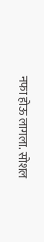नफा होऊ लागला. सोशल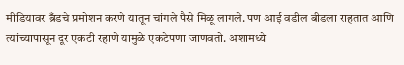मीडियावर ब्रँडचे प्रमोशन करणे यातून चांगले पैसे मिळू लागले. पण आई वडील बीडला राहतात आणि त्यांच्यापासून दूर एकटी रहाणे यामुळे एकटेपणा जाणवतो. अशामध्ये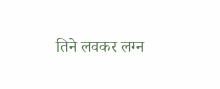तिने लवकर लग्न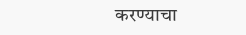करण्याचा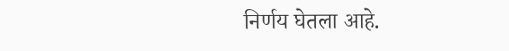निर्णय घेतला आहे.